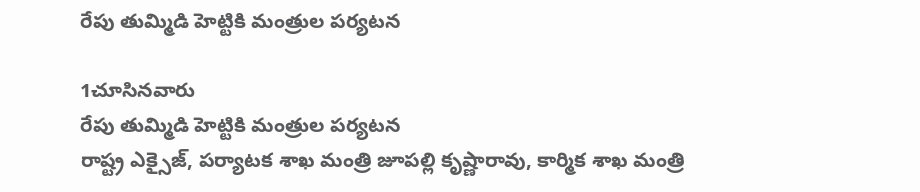రేపు తుమ్మిడి హెట్టికి మంత్రుల పర్యటన

1చూసినవారు
రేపు తుమ్మిడి హెట్టికి మంత్రుల పర్యటన
రాష్ట్ర ఎక్సైజ్, పర్యాటక శాఖ మంత్రి జూపల్లి కృష్ణారావు, కార్మిక శాఖ మంత్రి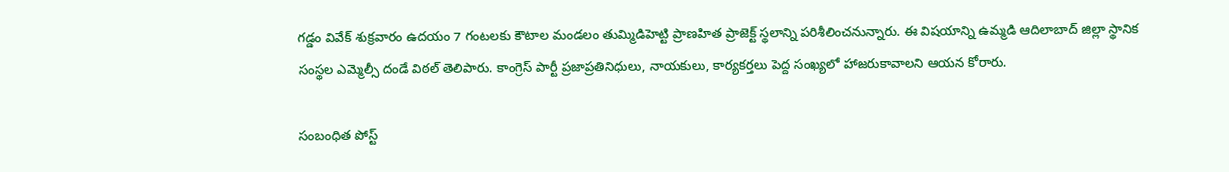గడ్డం వివేక్ శుక్రవారం ఉదయం 7 గంటలకు కౌటాల మండలం తుమ్మిడిహెట్టి ప్రాణహిత ప్రాజెక్ట్ స్థలాన్ని పరిశీలించనున్నారు. ఈ విషయాన్ని ఉమ్మడి ఆదిలాబాద్ జిల్లా స్థానిక సంస్థల ఎమ్మెల్సీ దండే విఠల్ తెలిపారు. కాంగ్రెస్ పార్టీ ప్రజాప్రతినిధులు, నాయకులు, కార్యకర్తలు పెద్ద సంఖ్యలో హాజరుకావాలని ఆయన కోరారు.

సంబంధిత పోస్ట్